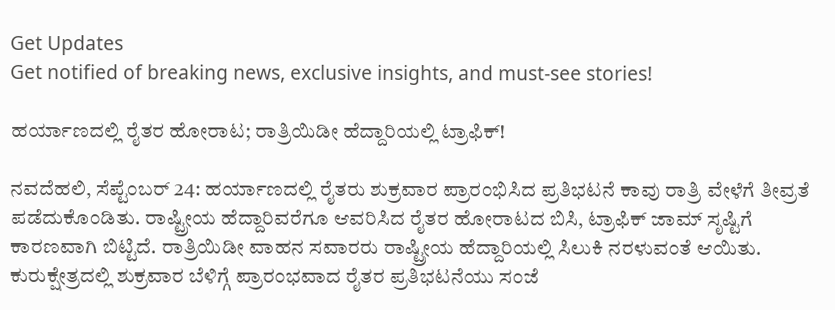Get Updates
Get notified of breaking news, exclusive insights, and must-see stories!

ಹರ್ಯಾಣದಲ್ಲಿ ರೈತರ ಹೋರಾಟ; ರಾತ್ರಿಯಿಡೀ ಹೆದ್ದಾರಿಯಲ್ಲಿ ಟ್ರಾಫಿಕ್!

ನವದೆಹಲಿ, ಸೆಪ್ಟೆಂಬರ್ 24: ಹರ್ಯಾಣದಲ್ಲಿ ರೈತರು ಶುಕ್ರವಾರ ಪ್ರಾರಂಭಿಸಿದ ಪ್ರತಿಭಟನೆ ಕಾವು ರಾತ್ರಿ ವೇಳೆಗೆ ತೀವ್ರತೆ ಪಡೆದುಕೊಂಡಿತು. ರಾಷ್ಟ್ರೀಯ ಹೆದ್ದಾರಿವರೆಗೂ ಆವರಿಸಿದ ರೈತರ ಹೋರಾಟದ ಬಿಸಿ, ಟ್ರಾಫಿಕ್ ಜಾಮ್ ಸೃಷ್ಟಿಗೆ ಕಾರಣವಾಗಿ ಬಿಟ್ಟಿದೆ. ರಾತ್ರಿಯಿಡೀ ವಾಹನ ಸವಾರರು ರಾಷ್ಟ್ರೀಯ ಹೆದ್ದಾರಿಯಲ್ಲಿ ಸಿಲುಕಿ ನರಳುವಂತೆ ಆಯಿತು.
ಕುರುಕ್ಷೇತ್ರದಲ್ಲಿ ಶುಕ್ರವಾರ ಬೆಳಿಗ್ಗೆ ಪ್ರಾರಂಭವಾದ ರೈತರ ಪ್ರತಿಭಟನೆಯು ಸಂಜೆ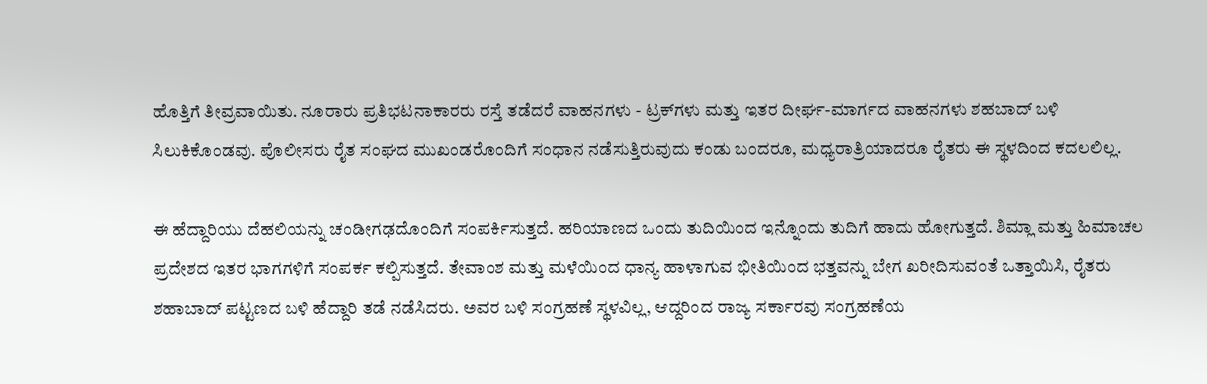ಹೊತ್ತಿಗೆ ತೀವ್ರವಾಯಿತು. ನೂರಾರು ಪ್ರತಿಭಟನಾಕಾರರು ರಸ್ತೆ ತಡೆದರೆ ವಾಹನಗಳು - ಟ್ರಕ್‌ಗಳು ಮತ್ತು ಇತರ ದೀರ್ಘ-ಮಾರ್ಗದ ವಾಹನಗಳು ಶಹಬಾದ್ ಬಳಿ ಸಿಲುಕಿಕೊಂಡವು. ಪೊಲೀಸರು ರೈತ ಸಂಘದ ಮುಖಂಡರೊಂದಿಗೆ ಸಂಧಾನ ನಡೆಸುತ್ತಿರುವುದು ಕಂಡು ಬಂದರೂ, ಮಧ್ಯರಾತ್ರಿಯಾದರೂ ರೈತರು ಈ ಸ್ಥಳದಿಂದ ಕದಲಲಿಲ್ಲ.

ಈ ಹೆದ್ದಾರಿಯು ದೆಹಲಿಯನ್ನು ಚಂಡೀಗಢದೊಂದಿಗೆ ಸಂಪರ್ಕಿಸುತ್ತದೆ. ಹರಿಯಾಣದ ಒಂದು ತುದಿಯಿಂದ ಇನ್ನೊಂದು ತುದಿಗೆ ಹಾದು ಹೋಗುತ್ತದೆ. ಶಿಮ್ಲಾ ಮತ್ತು ಹಿಮಾಚಲ ಪ್ರದೇಶದ ಇತರ ಭಾಗಗಳಿಗೆ ಸಂಪರ್ಕ ಕಲ್ಪಿಸುತ್ತದೆ. ತೇವಾಂಶ ಮತ್ತು ಮಳೆಯಿಂದ ಧಾನ್ಯ ಹಾಳಾಗುವ ಭೀತಿಯಿಂದ ಭತ್ತವನ್ನು ಬೇಗ ಖರೀದಿಸುವಂತೆ ಒತ್ತಾಯಿಸಿ, ರೈತರು ಶಹಾಬಾದ್ ಪಟ್ಟಣದ ಬಳಿ ಹೆದ್ದಾರಿ ತಡೆ ನಡೆಸಿದರು. ಅವರ ಬಳಿ ಸಂಗ್ರಹಣೆ ಸ್ಥಳವಿಲ್ಲ, ಆದ್ದರಿಂದ ರಾಜ್ಯ ಸರ್ಕಾರವು ಸಂಗ್ರಹಣೆಯ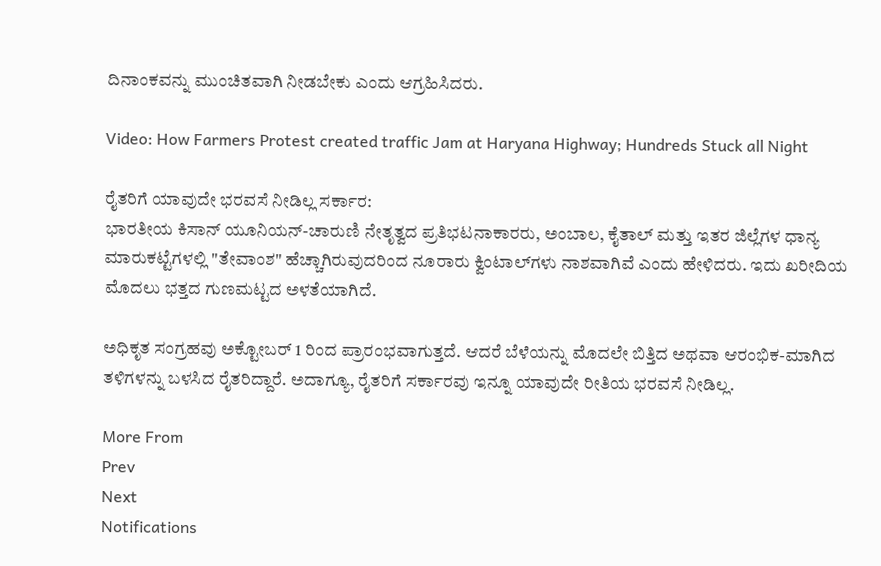ದಿನಾಂಕವನ್ನು ಮುಂಚಿತವಾಗಿ ನೀಡಬೇಕು ಎಂದು ಆಗ್ರಹಿಸಿದರು.

Video: How Farmers Protest created traffic Jam at Haryana Highway; Hundreds Stuck all Night

ರೈತರಿಗೆ ಯಾವುದೇ ಭರವಸೆ ನೀಡಿಲ್ಲ ಸರ್ಕಾರ:
ಭಾರತೀಯ ಕಿಸಾನ್ ಯೂನಿಯನ್-ಚಾರುಣಿ ನೇತೃತ್ವದ ಪ್ರತಿಭಟನಾಕಾರರು, ಅಂಬಾಲ, ಕೈತಾಲ್ ಮತ್ತು ಇತರ ಜಿಲ್ಲೆಗಳ ಧಾನ್ಯ ಮಾರುಕಟ್ಟೆಗಳಲ್ಲಿ "ತೇವಾಂಶ" ಹೆಚ್ಚಾಗಿರುವುದರಿಂದ ನೂರಾರು ಕ್ವಿಂಟಾಲ್‌ಗಳು ನಾಶವಾಗಿವೆ ಎಂದು ಹೇಳಿದರು. ಇದು ಖರೀದಿಯ ಮೊದಲು ಭತ್ತದ ಗುಣಮಟ್ಟದ ಅಳತೆಯಾಗಿದೆ.

ಅಧಿಕೃತ ಸಂಗ್ರಹವು ಅಕ್ಟೋಬರ್ 1 ರಿಂದ ಪ್ರಾರಂಭವಾಗುತ್ತದೆ. ಆದರೆ ಬೆಳೆಯನ್ನು ಮೊದಲೇ ಬಿತ್ತಿದ ಅಥವಾ ಆರಂಭಿಕ-ಮಾಗಿದ ತಳಿಗಳನ್ನು ಬಳಸಿದ ರೈತರಿದ್ದಾರೆ. ಅದಾಗ್ಯೂ, ರೈತರಿಗೆ ಸರ್ಕಾರವು ಇನ್ನೂ ಯಾವುದೇ ರೀತಿಯ ಭರವಸೆ ನೀಡಿಲ್ಲ.

More From
Prev
Next
Notifications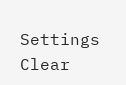Settings
Clear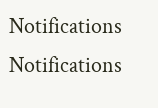Notifications
Notifications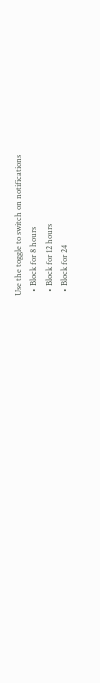Use the toggle to switch on notifications
  • Block for 8 hours
  • Block for 12 hours
  • Block for 24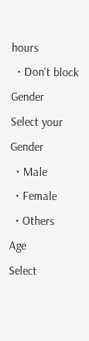hours
  • Don't block
Gender
Select your Gender
  • Male
  • Female
  • Others
Age
Select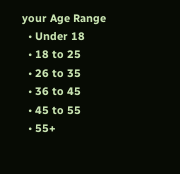your Age Range
  • Under 18
  • 18 to 25
  • 26 to 35
  • 36 to 45
  • 45 to 55
  • 55+